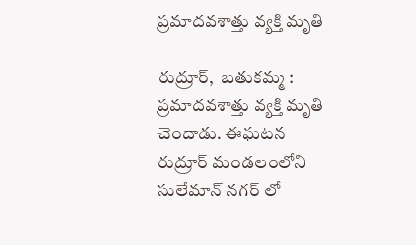ప్రమాదవశాత్తు వ్యక్తి మృతి

రుద్రూర్,  బతుకమ్మ : ప్రమాదవశాత్తు వ్యక్తి మృతి చెందాడు. ఈఘటన రుద్రూర్ మండలంలోని సులేమాన్ నగర్ లో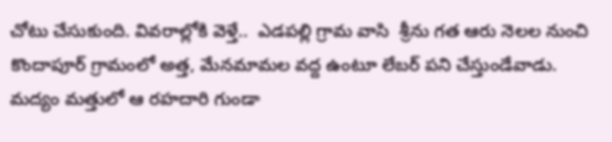చోటు చేసుకుంది. వివరాల్లోకి వెళ్తే..  ఎడపల్లి గ్రామ వాసి  శ్రీను గత ఆరు నెలల నుంచి కొందాపూర్ గ్రామంలో అత్త, మేనమామల వద్ద ఉంటూ లేబర్ పని చేస్తుండేవాడు. మద్యం మత్తులో ఆ రహదారి గుండా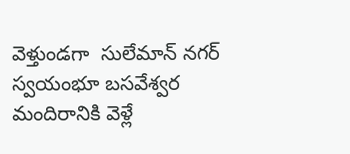వెళ్తుండగా  సులేమాన్ నగర్  స్వయంభూ బసవేశ్వర మందిరానికి వెళ్లే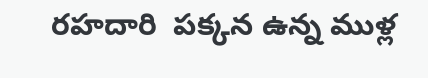రహదారి  పక్కన ఉన్న ముళ్ల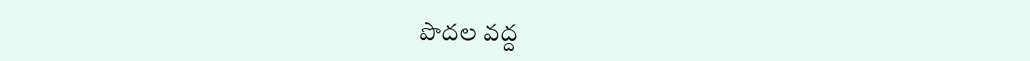పొదల వద్ద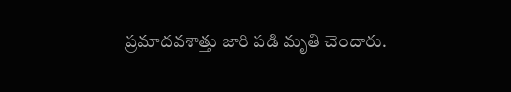ప్రమాదవశాత్తు జారి పడి మృతి చెందారు.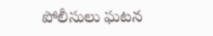పోలీసులు ఘటన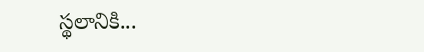స్థలానికి...